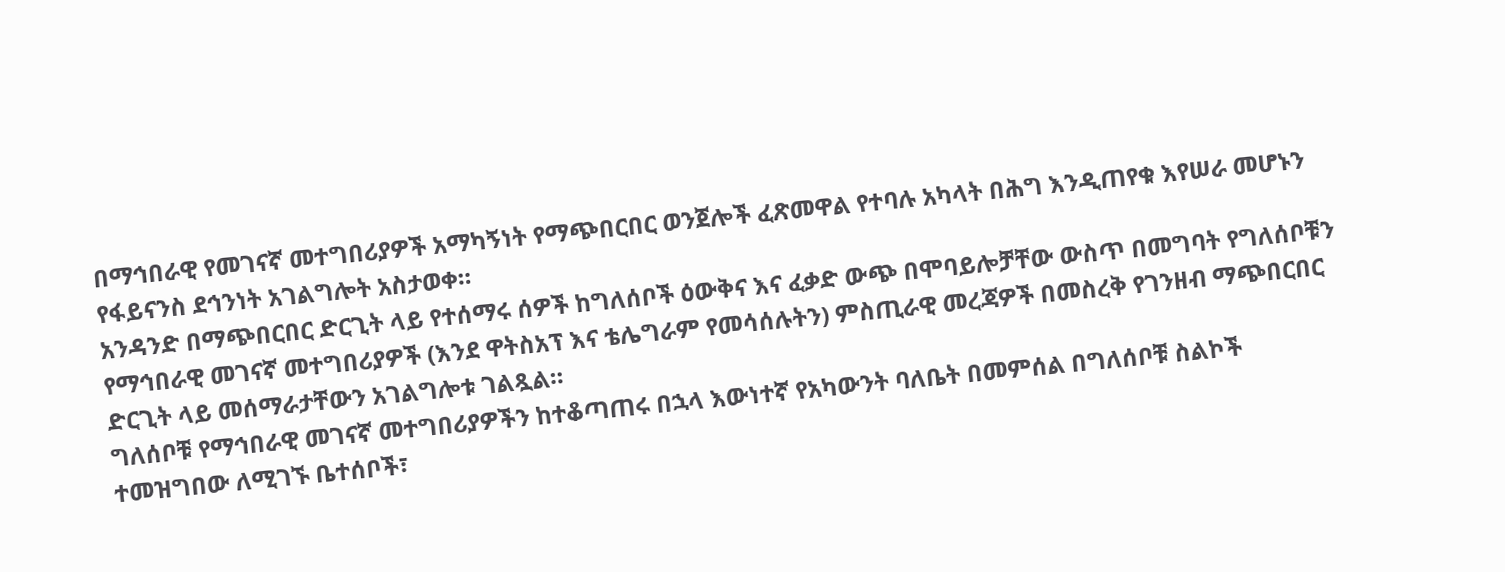በማኅበራዊ የመገናኛ መተግበሪያዎች አማካኝነት የማጭበርበር ወንጀሎች ፈጽመዋል የተባሉ አካላት በሕግ እንዲጠየቁ እየሠራ መሆኑን የፋይናንስ ደኅንነት አገልግሎት አስታወቀ።
አንዳንድ በማጭበርበር ድርጊት ላይ የተሰማሩ ሰዎች ከግለሰቦች ዕውቅና እና ፈቃድ ውጭ በሞባይሎቻቸው ውስጥ በመግባት የግለሰቦቹን የማኅበራዊ መገናኛ መተግበሪያዎች (እንደ ዋትስአፕ እና ቴሌግራም የመሳሰሉትን) ምስጢራዊ መረጃዎች በመስረቅ የገንዘብ ማጭበርበር ድርጊት ላይ መሰማራታቸውን አገልግሎቱ ገልጿል።
ግለሰቦቹ የማኅበራዊ መገናኛ መተግበሪያዎችን ከተቆጣጠሩ በኋላ እውነተኛ የአካውንት ባለቤት በመምሰል በግለሰቦቹ ስልኮች ተመዝግበው ለሚገኙ ቤተሰቦች፣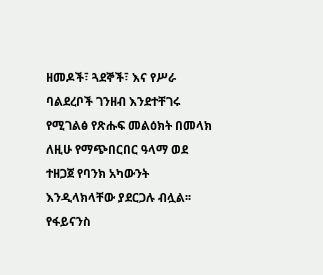ዘመዶች፣ ጓደኞች፣ እና የሥራ ባልደረቦች ገንዘብ እንደተቸገሩ የሚገልፅ የጽሑፍ መልዕክት በመላክ ለዚሁ የማጭበርበር ዓላማ ወደ ተዘጋጀ የባንክ አካውንት እንዲላክላቸው ያደርጋሉ ብሏል፡፡
የፋይናንስ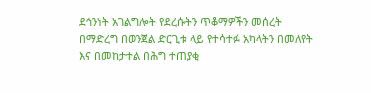ደኅንነት አገልግሎት የደረሱትን ጥቆማዎችን መሰረት በማድረግ በወንጀል ድርጊቱ ላይ የተሳተፉ አካላትን በመለየት እና በመከታተል በሕግ ተጠያቂ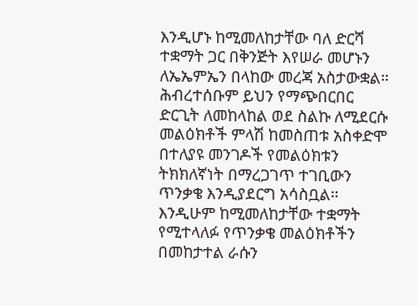እንዲሆኑ ከሚመለከታቸው ባለ ድርሻ ተቋማት ጋር በቅንጅት እየሠራ መሆኑን ለኤኤምኤን በላከው መረጃ አስታውቋል።
ሕብረተሰቡም ይህን የማጭበርበር ድርጊት ለመከላከል ወደ ስልኩ ለሚደርሱ መልዕክቶች ምላሽ ከመስጠቱ አስቀድሞ በተለያዩ መንገዶች የመልዕክቱን ትክክለኛነት በማረጋገጥ ተገቢውን ጥንቃቄ እንዲያደርግ አሳስቧል።
እንዲሁም ከሚመለከታቸው ተቋማት የሚተላለፉ የጥንቃቄ መልዕክቶችን በመከታተል ራሱን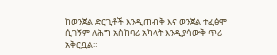ከወንጀል ድርጊቶች እንዲጠብቅ እና ወንጀል ተፈፅሞ ሲገኝም ለሕግ አስከባሪ አካላት እንዲያሳውቅ ጥሪ አቅርቧል።